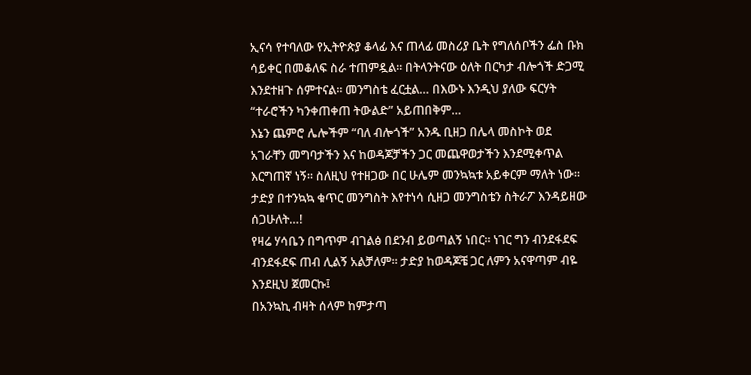ኢናሳ የተባለው የኢትዮጵያ ቆላፊ እና ጠላፊ መስሪያ ቤት የግለሰቦችን ፌስ ቡክ ሳይቀር በመቆለፍ ስራ ተጠምዷል። በትላንትናው ዕለት በርካታ ብሎጎች ድጋሚ እንደተዘጉ ሰምተናል። መንግስቴ ፈርቷል… በእውኑ እንዲህ ያለው ፍርሃት “ተራሮችን ካንቀጠቀጠ ትውልድ” አይጠበቅም…
እኔን ጨምሮ ሌሎችም “ባለ ብሎጎች” አንዱ ቢዘጋ በሌላ መስኮት ወደ አገራቸን መግባታችን እና ከወዳጆቻችን ጋር መጨዋወታችን እንደሚቀጥል እርግጠኛ ነኝ። ስለዚህ የተዘጋው በር ሁሌም መንኳኳቱ አይቀርም ማለት ነው። ታድያ በተንኳኳ ቁጥር መንግስት እየተነሳ ሲዘጋ መንግስቴን ስትራፖ እንዳይዘው ሰጋሁለት…!
የዛሬ ሃሳቤን በግጥም ብገልፅ በደንብ ይወጣልኝ ነበር። ነገር ግን ብንደፋደፍ ብንደፋደፍ ጠብ ሊልኝ አልቻለም። ታድያ ከወዳጆቼ ጋር ለምን አናዋጣም ብዬ እንደዚህ ጀመርኩ፤
በአንኳኪ ብዛት ሰላም ከምታጣ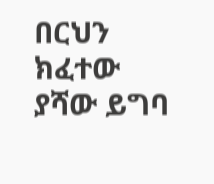በርህን ክፈተው ያሻው ይግባ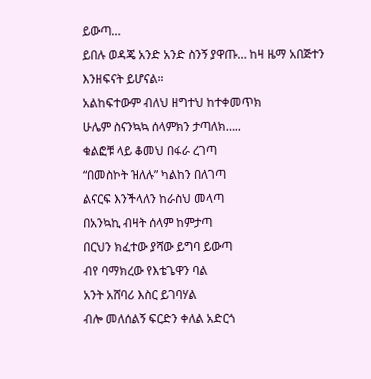ይውጣ…
ይበሉ ወዳጄ አንድ አንድ ስንኝ ያዋጡ… ከዛ ዜማ አበጅተን እንዘፍናት ይሆናል።
አልከፍተውም ብለህ ዘግተህ ከተቀመጥክ
ሁሌም ስናንኳኳ ሰላምክን ታጣለክ…..
ቁልፎቹ ላይ ቆመህ በፋራ ረገጣ
“በመስኮት ዝለሉ” ካልከን በለገጣ
ልናርፍ እንችላለን ከራስህ መላጣ
በአንኳኪ ብዛት ሰላም ከምታጣ
በርህን ክፈተው ያሻው ይግባ ይውጣ
ብየ ባማክረው የእቴጌዋን ባል
አንት አሸባሪ እስር ይገባሃል
ብሎ መለሰልኝ ፍርድን ቀለል አድርጎ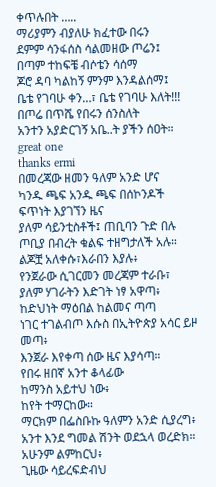ቀጥሉበት …..
ማሪያምን ብያለሁ ክፈተው በሩን
ደምም ሳንፋሰስ ሳልመዘው ጦሬን፤
በጣም ተከፍቼ ብሶቴን ሳሰማ
ጆሮ ዳባ ካልከኝ ምንም እንዳልሰማ፤
ቤቴ የገባሁ ቀን…፣ ቤቴ የገባሁ እለት!!!
በጦሬ በጥሼ የበሩን ሰንስለት
አንተን አያድርገኝ አቤ..ት ያችን ሰዐት።
great one
thanks ermi
በመረጃው ዘመን ዓለም አንድ ሆና
ካንዱ ጫፍ አንዱ ጫፍ በሰኮንዶች ፍጥነት እያገኘን ዜና
ያለም ሳይንቲስቶች፤ ጠቢባን ጉድ በሉ
ጦቢያ በብረት ቁልፍ ተዘግታለች አሉ።
ልጆቿ አለቀሱ፣እራበን እያሉ፥
የንጀራው ሲገርመን መረጃም ተራቡ፣
ያለም ሃገራትን እድገት ነፃ አዋጣ፥
ከድህነት ማዕበል ከልመና ጣጣ
ነገር ተገልብጦ እሱስ በኢትዮጵያ አሳር ይዞ መጣ፥
እንጀራ እየቀጣ ሰው ዜና እያሳጣ።
የበሩ ዘበኛ አንተ ቆላፊው
ከማንስ አይተህ ነው፥
ከየት ተማርከው።
ማርክም በፌስቡኩ ዓለምን አንድ ሲያረግ፥
አንተ እንደ ግመል ሽንት ወደኋላ ወረድክ።
አሁንም ልምከርህ፥
ጊዜው ሳይረፍድብህ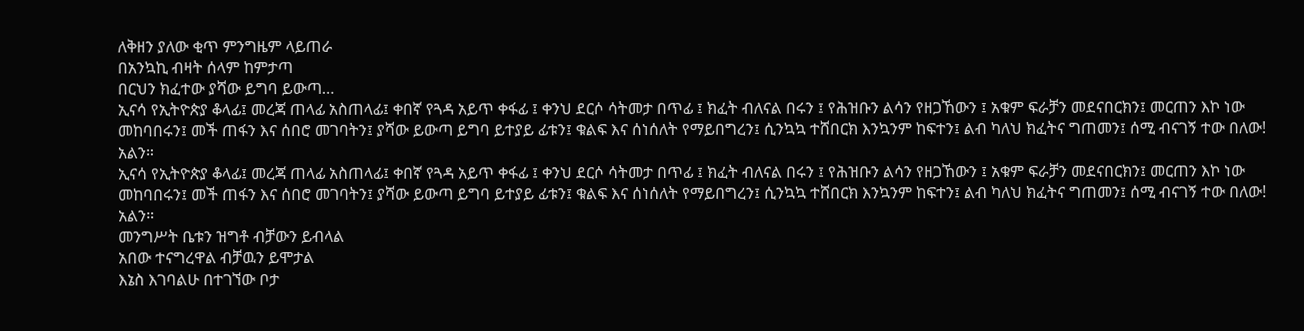ለቅዘን ያለው ቂጥ ምንግዜም ላይጠራ
በአንኳኪ ብዛት ሰላም ከምታጣ
በርህን ክፈተው ያሻው ይግባ ይውጣ…
ኢናሳ የኢትዮጵያ ቆላፊ፤ መረጃ ጠላፊ አስጠላፊ፤ ቀበኛ የጓዳ አይጥ ቀፋፊ ፤ ቀንህ ደርሶ ሳትመታ በጥፊ ፤ ክፈት ብለናል በሩን ፤ የሕዝቡን ልሳን የዘጋኸውን ፤ አቁም ፍራቻን መደናበርክን፤ መርጠን እኮ ነው መከባበሩን፤ መች ጠፋን እና ሰበሮ መገባትን፤ ያሻው ይውጣ ይግባ ይተያይ ፊቱን፤ ቁልፍ እና ሰነሰለት የማይበግረን፤ ሲንኳኳ ተሸበርክ እንኳንም ከፍተን፤ ልብ ካለህ ክፈትና ግጠመን፤ ሰሚ ብናገኝ ተው በለው! አልን።
ኢናሳ የኢትዮጵያ ቆላፊ፤ መረጃ ጠላፊ አስጠላፊ፤ ቀበኛ የጓዳ አይጥ ቀፋፊ ፤ ቀንህ ደርሶ ሳትመታ በጥፊ ፤ ክፈት ብለናል በሩን ፤ የሕዝቡን ልሳን የዘጋኸውን ፤ አቁም ፍራቻን መደናበርክን፤ መርጠን እኮ ነው መከባበሩን፤ መች ጠፋን እና ሰበሮ መገባትን፤ ያሻው ይውጣ ይግባ ይተያይ ፊቱን፤ ቁልፍ እና ሰነሰለት የማይበግረን፤ ሲንኳኳ ተሸበርክ እንኳንም ከፍተን፤ ልብ ካለህ ክፈትና ግጠመን፤ ሰሚ ብናገኝ ተው በለው! አልን።
መንግሥት ቤቱን ዝግቶ ብቻውን ይብላል
አበው ተናግረዋል ብቻዉን ይሞታል
እኔስ እገባልሁ በተገኘው ቦታ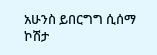አሁንስ ይበርግግ ሲሰማ ኮሽታ